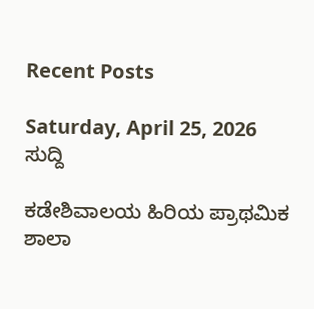Recent Posts

Saturday, April 25, 2026
ಸುದ್ದಿ

ಕಡೇಶಿವಾಲಯ ಹಿರಿಯ ಪ್ರಾಥಮಿಕ ಶಾಲಾ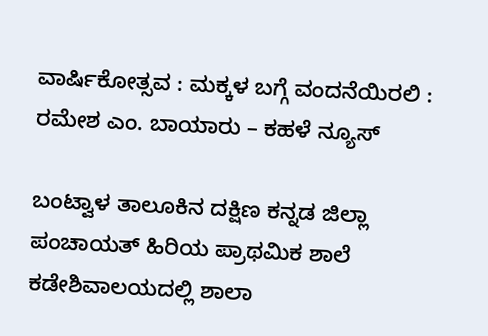ವಾರ್ಷಿಕೋತ್ಸವ : ಮಕ್ಕಳ ಬಗ್ಗೆ ವಂದನೆಯಿರಲಿ : ರಮೇಶ ಎಂ. ಬಾಯಾರು – ಕಹಳೆ ನ್ಯೂಸ್

ಬಂಟ್ವಾಳ ತಾಲೂಕಿನ ದಕ್ಷಿಣ ಕನ್ನಡ ಜಿಲ್ಲಾ ಪಂಚಾಯತ್ ಹಿರಿಯ ಪ್ರಾಥಮಿಕ ಶಾಲೆ ಕಡೇಶಿವಾಲಯದಲ್ಲಿ ಶಾಲಾ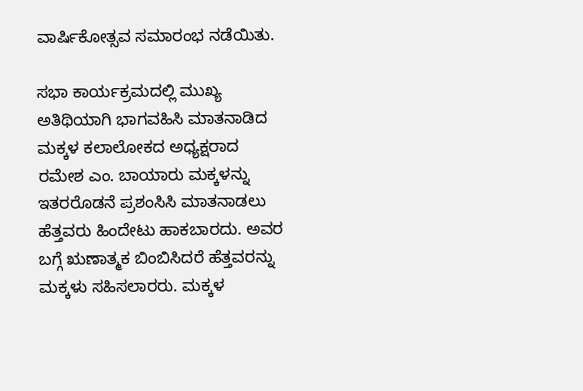ವಾರ್ಷಿಕೋತ್ಸವ ಸಮಾರಂಭ ನಡೆಯಿತು.

ಸಭಾ ಕಾರ್ಯಕ್ರಮದಲ್ಲಿ ಮುಖ್ಯ ಅತಿಥಿಯಾಗಿ ಭಾಗವಹಿಸಿ ಮಾತನಾಡಿದ ಮಕ್ಕಳ ಕಲಾಲೋಕದ ಅಧ್ಯಕ್ಷರಾದ ರಮೇಶ ಎಂ. ಬಾಯಾರು ಮಕ್ಕಳನ್ನು ಇತರರೊಡನೆ ಪ್ರಶಂಸಿಸಿ ಮಾತನಾಡಲು ಹೆತ್ತವರು ಹಿಂದೇಟು ಹಾಕಬಾರದು. ಅವರ ಬಗ್ಗೆ ಋಣಾತ್ಮಕ ಬಿಂಬಿಸಿದರೆ ಹೆತ್ತವರನ್ನು ಮಕ್ಕಳು ಸಹಿಸಲಾರರು. ಮಕ್ಕಳ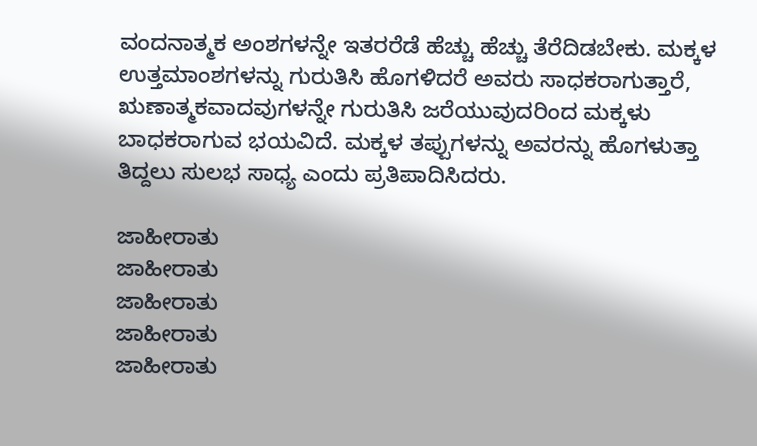ವಂದನಾತ್ಮಕ ಅಂಶಗಳನ್ನೇ ಇತರರೆಡೆ ಹೆಚ್ಚು ಹೆಚ್ಚು ತೆರೆದಿಡಬೇಕು. ಮಕ್ಕಳ ಉತ್ತಮಾಂಶಗಳನ್ನು ಗುರುತಿಸಿ ಹೊಗಳಿದರೆ ಅವರು ಸಾಧಕರಾಗುತ್ತಾರೆ, ಋಣಾತ್ಮಕವಾದವುಗಳನ್ನೇ ಗುರುತಿಸಿ ಜರೆಯುವುದರಿಂದ ಮಕ್ಕಳು ಬಾಧಕರಾಗುವ ಭಯವಿದೆ. ಮಕ್ಕಳ ತಪ್ಪುಗಳನ್ನು ಅವರನ್ನು ಹೊಗಳುತ್ತಾ ತಿದ್ದಲು ಸುಲಭ ಸಾಧ್ಯ ಎಂದು ಪ್ರತಿಪಾದಿಸಿದರು.

ಜಾಹೀರಾತು
ಜಾಹೀರಾತು
ಜಾಹೀರಾತು
ಜಾಹೀರಾತು
ಜಾಹೀರಾತು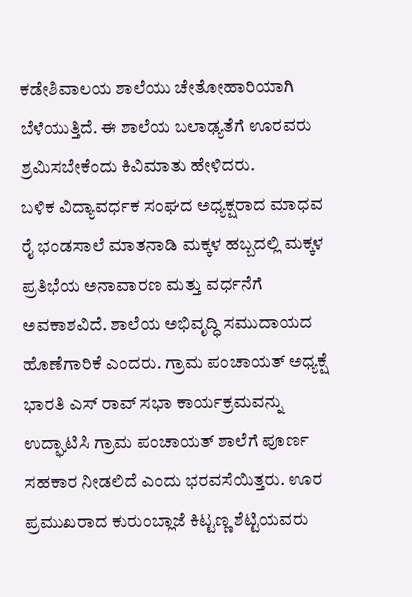ಕಡೇಶಿವಾಲಯ ಶಾಲೆಯು ಚೇತೋಹಾರಿಯಾಗಿ ಬೆಳೆಯುತ್ತಿದೆ. ಈ ಶಾಲೆಯ ಬಲಾಢ್ಯತೆಗೆ ಊರವರು ಶ್ರಮಿಸಬೇಕೆಂದು ಕಿವಿಮಾತು ಹೇಳಿದರು.
ಬಳಿಕ ವಿದ್ಯಾವರ್ಧಕ ಸಂಘದ ಅಧ್ಯಕ್ಷರಾದ ಮಾಧವ ರೈ ಭಂಡಸಾಲೆ ಮಾತನಾಡಿ ಮಕ್ಕಳ ಹಬ್ಬದಲ್ಲಿ ಮಕ್ಕಳ ಪ್ರತಿಭೆಯ ಅನಾವಾರಣ ಮತ್ತು ವರ್ಧನೆಗೆ ಅವಕಾಶವಿದೆ. ಶಾಲೆಯ ಅಭಿವೃದ್ಧಿ ಸಮುದಾಯದ ಹೊಣೆಗಾರಿಕೆ ಎಂದರು. ಗ್ರಾಮ ಪಂಚಾಯತ್ ಅಧ್ಯಕ್ಷೆ ಭಾರತಿ ಎಸ್ ರಾವ್ ಸಭಾ ಕಾರ್ಯಕ್ರಮವನ್ನು ಉದ್ಘಾಟಿಸಿ ಗ್ರಾಮ ಪಂಚಾಯತ್ ಶಾಲೆಗೆ ಪೂರ್ಣ ಸಹಕಾರ ನೀಡಲಿದೆ ಎಂದು ಭರವಸೆಯಿತ್ತರು. ಊರ ಪ್ರಮುಖರಾದ ಕುರುಂಬ್ಲಾಜೆ ಕಿಟ್ಟಣ್ಣ ಶೆಟ್ಟಿಯವರು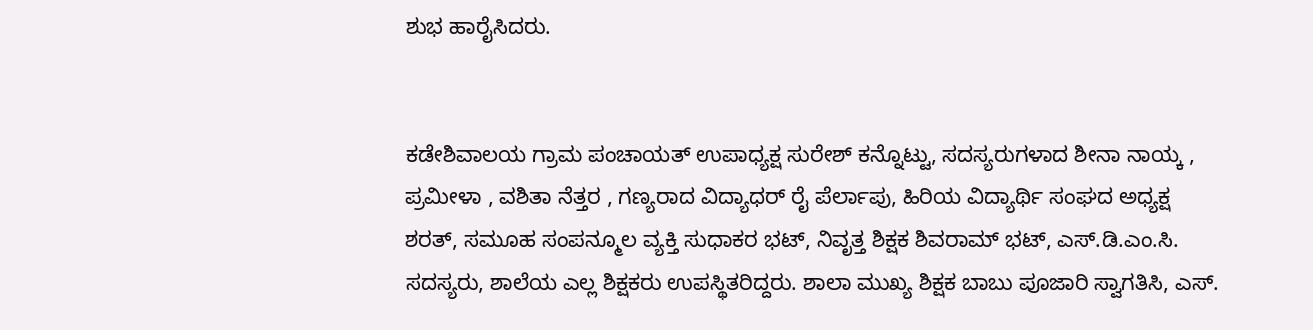ಶುಭ ಹಾರೈಸಿದರು.


ಕಡೇಶಿವಾಲಯ ಗ್ರಾಮ ಪಂಚಾಯತ್ ಉಪಾಧ್ಯಕ್ಷ ಸುರೇಶ್ ಕನ್ನೊಟ್ಟು, ಸದಸ್ಯರುಗಳಾದ ಶೀನಾ ನಾಯ್ಕ , ಪ್ರಮೀಳಾ , ವಶಿತಾ ನೆತ್ತರ , ಗಣ್ಯರಾದ ವಿದ್ಯಾಧರ್ ರೈ ಪೆರ್ಲಾಪು, ಹಿರಿಯ ವಿದ್ಯಾರ್ಥಿ ಸಂಘದ ಅಧ್ಯಕ್ಷ ಶರತ್, ಸಮೂಹ ಸಂಪನ್ಮೂಲ ವ್ಯಕ್ತಿ ಸುಧಾಕರ ಭಟ್, ನಿವೃತ್ತ ಶಿಕ್ಷಕ ಶಿವರಾಮ್ ಭಟ್, ಎಸ್.ಡಿ.ಎಂ.ಸಿ. ಸದಸ್ಯರು, ಶಾಲೆಯ ಎಲ್ಲ ಶಿಕ್ಷಕರು ಉಪಸ್ಥಿತರಿದ್ದರು. ಶಾಲಾ ಮುಖ್ಯ ಶಿಕ್ಷಕ ಬಾಬು ಪೂಜಾರಿ ಸ್ವಾಗತಿಸಿ, ಎಸ್.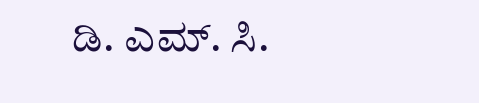ಡಿ. ಎಮ್. ಸಿ.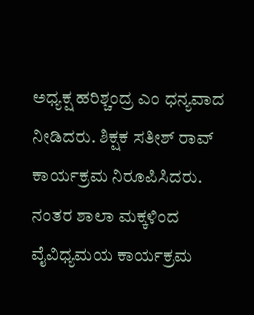ಅಧ್ಯಕ್ಷ ಹರಿಶ್ಚಂದ್ರ ಎಂ ಧನ್ಯವಾದ ನೀಡಿದರು. ಶಿಕ್ಷಕ ಸತೀಶ್ ರಾವ್ ಕಾರ್ಯಕ್ರಮ ನಿರೂಪಿಸಿದರು. ನಂತರ ಶಾಲಾ ಮಕ್ಕಳಿಂದ ವೈವಿಧ್ಯಮಯ ಕಾರ್ಯಕ್ರಮ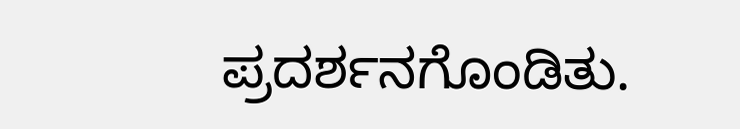ಪ್ರದರ್ಶನಗೊಂಡಿತು.